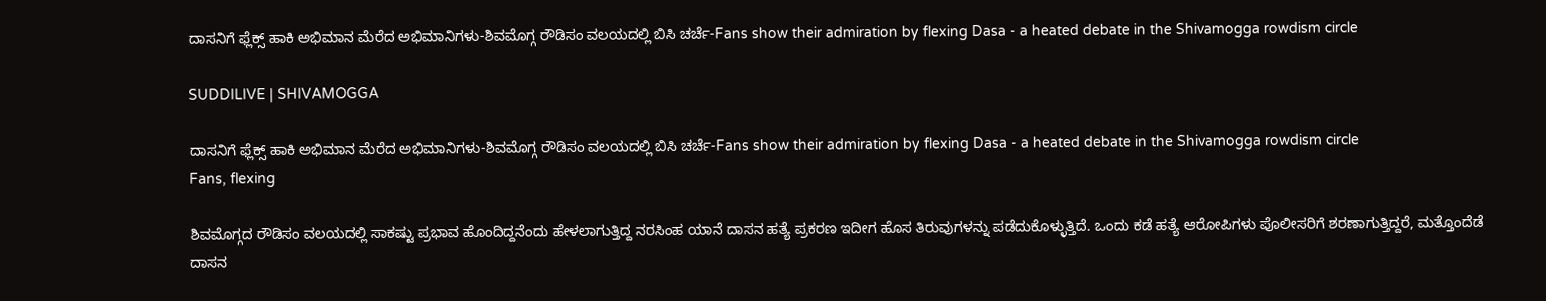ದಾಸನಿಗೆ ಫ್ಲೆಕ್ಸ್ ಹಾಕಿ ಅಭಿಮಾನ ಮೆರೆದ ಅಭಿಮಾನಿಗಳು-ಶಿವಮೊಗ್ಗ ರೌಡಿಸಂ ವಲಯದಲ್ಲಿ ಬಿಸಿ ಚರ್ಚೆ-Fans show their admiration by flexing Dasa - a heated debate in the Shivamogga rowdism circle

SUDDILIVE | SHIVAMOGGA

ದಾಸನಿಗೆ ಫ್ಲೆಕ್ಸ್ ಹಾಕಿ ಅಭಿಮಾನ ಮೆರೆದ ಅಭಿಮಾನಿಗಳು-ಶಿವಮೊಗ್ಗ ರೌಡಿಸಂ ವಲಯದಲ್ಲಿ ಬಿಸಿ ಚರ್ಚೆ-Fans show their admiration by flexing Dasa - a heated debate in the Shivamogga rowdism circle
Fans, flexing

ಶಿವಮೊಗ್ಗದ ರೌಡಿಸಂ ವಲಯದಲ್ಲಿ ಸಾಕಷ್ಟು ಪ್ರಭಾವ ಹೊಂದಿದ್ದನೆಂದು ಹೇಳಲಾಗುತ್ತಿದ್ದ ನರಸಿಂಹ ಯಾನೆ ದಾಸನ ಹತ್ಯೆ ಪ್ರಕರಣ ಇದೀಗ ಹೊಸ ತಿರುವುಗಳನ್ನು ಪಡೆದುಕೊಳ್ಳುತ್ತಿದೆ. ಒಂದು ಕಡೆ ಹತ್ಯೆ ಆರೋಪಿಗಳು ಪೊಲೀಸರಿಗೆ ಶರಣಾಗುತ್ತಿದ್ದರೆ, ಮತ್ತೊಂದೆಡೆ ದಾಸನ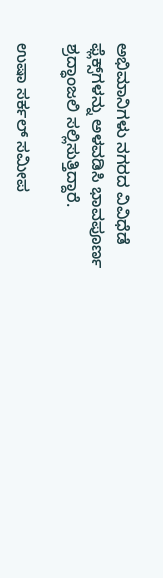ಅಭಿಮಾನಿಗಳು ನಗರದ ವಿವಿಧೆಡೆ ಫ್ಲೆಕ್ಸ್‌ಗಳನ್ನು ಅಳವಡಿಸಿ ಭಾವಪೂರ್ಣ ಶ್ರದ್ಧಾಂಜಲಿ ಸಲ್ಲಿಸುತ್ತಿದ್ದಾರೆ.

ಉಷಾ ಸರ್ಕಲ್ ಸಮೀಪ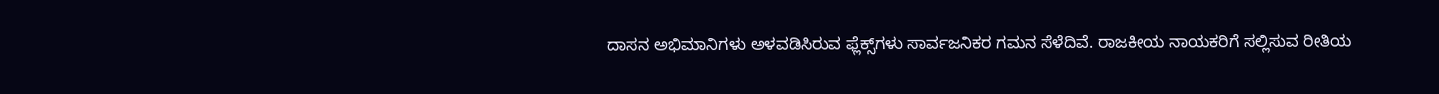ದಾಸನ ಅಭಿಮಾನಿಗಳು ಅಳವಡಿಸಿರುವ ಫ್ಲೆಕ್ಸ್‌ಗಳು ಸಾರ್ವಜನಿಕರ ಗಮನ ಸೆಳೆದಿವೆ. ರಾಜಕೀಯ ನಾಯಕರಿಗೆ ಸಲ್ಲಿಸುವ ರೀತಿಯ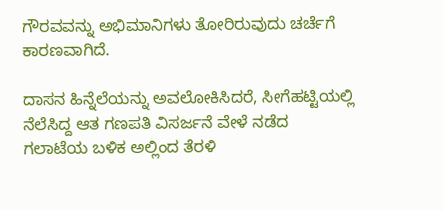ಗೌರವವನ್ನು ಅಭಿಮಾನಿಗಳು ತೋರಿರುವುದು ಚರ್ಚೆಗೆ ಕಾರಣವಾಗಿದೆ.

ದಾಸನ ಹಿನ್ನೆಲೆಯನ್ನು ಅವಲೋಕಿಸಿದರೆ, ಸೀಗೆಹಟ್ಟಿಯಲ್ಲಿ ನೆಲೆಸಿದ್ದ ಆತ ಗಣಪತಿ ವಿಸರ್ಜನೆ ವೇಳೆ ನಡೆದ ಗಲಾಟೆಯ ಬಳಿಕ ಅಲ್ಲಿಂದ ತೆರಳಿ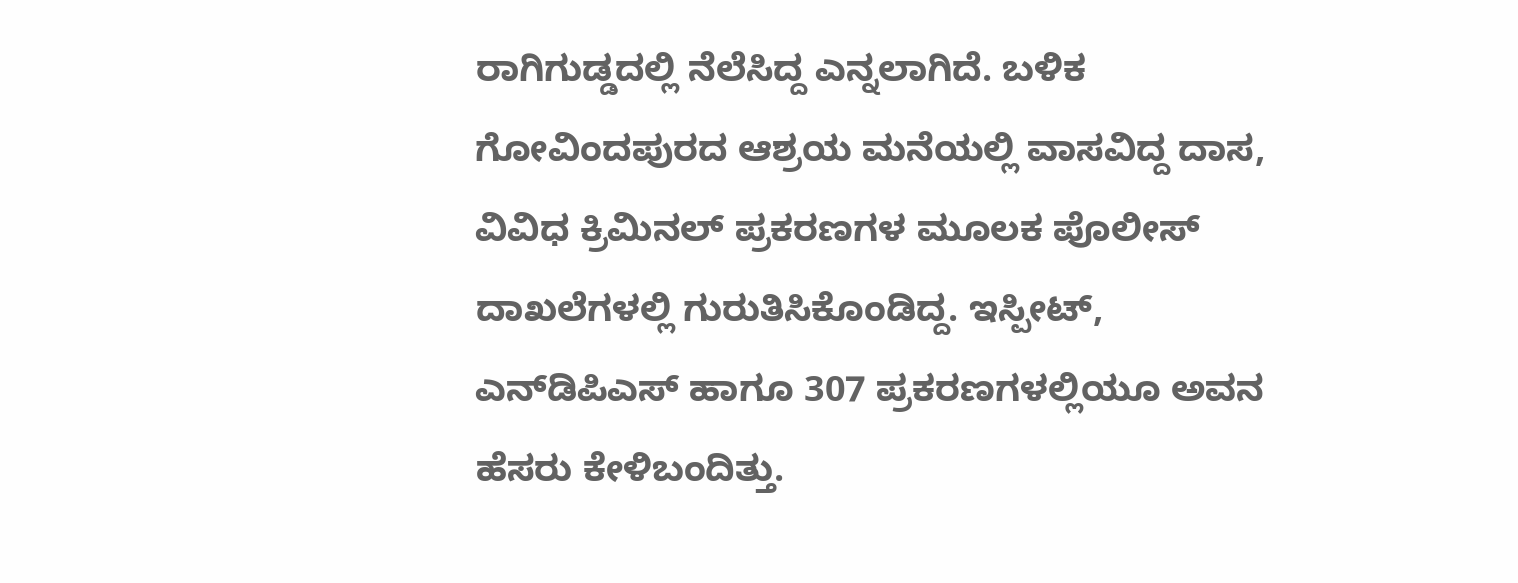ರಾಗಿಗುಡ್ಡದಲ್ಲಿ ನೆಲೆಸಿದ್ದ ಎನ್ನಲಾಗಿದೆ. ಬಳಿಕ ಗೋವಿಂದಪುರದ ಆಶ್ರಯ ಮನೆಯಲ್ಲಿ ವಾಸವಿದ್ದ ದಾಸ, ವಿವಿಧ ಕ್ರಿಮಿನಲ್ ಪ್ರಕರಣಗಳ ಮೂಲಕ ಪೊಲೀಸ್ ದಾಖಲೆಗಳಲ್ಲಿ ಗುರುತಿಸಿಕೊಂಡಿದ್ದ. ಇಸ್ಪೀಟ್, ಎನ್‌ಡಿಪಿಎಸ್ ಹಾಗೂ 307 ಪ್ರಕರಣಗಳಲ್ಲಿಯೂ ಅವನ ಹೆಸರು ಕೇಳಿಬಂದಿತ್ತು.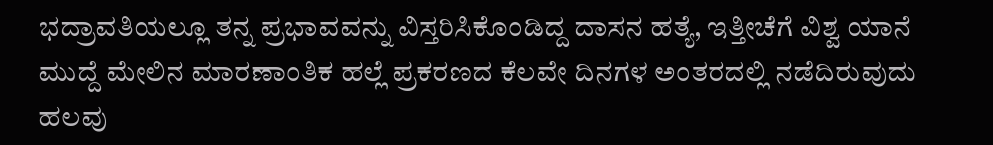ಭದ್ರಾವತಿಯಲ್ಲೂ ತನ್ನ ಪ್ರಭಾವವನ್ನು ವಿಸ್ತರಿಸಿಕೊಂಡಿದ್ದ ದಾಸನ ಹತ್ಯೆ, ಇತ್ತೀಚೆಗೆ ವಿಶ್ವ ಯಾನೆ ಮುದ್ದೆ ಮೇಲಿನ ಮಾರಣಾಂತಿಕ ಹಲ್ಲೆ ಪ್ರಕರಣದ ಕೆಲವೇ ದಿನಗಳ ಅಂತರದಲ್ಲಿ ನಡೆದಿರುವುದು ಹಲವು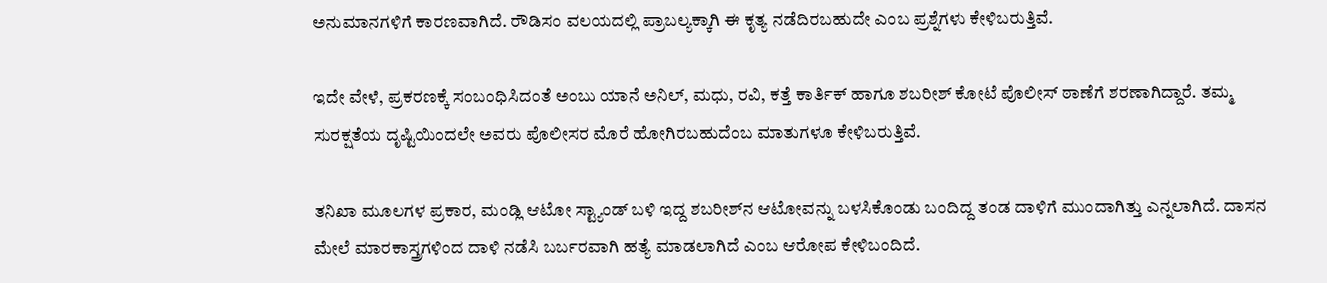ಅನುಮಾನಗಳಿಗೆ ಕಾರಣವಾಗಿದೆ. ರೌಡಿಸಂ ವಲಯದಲ್ಲಿ ಪ್ರಾಬಲ್ಯಕ್ಕಾಗಿ ಈ ಕೃತ್ಯ ನಡೆದಿರಬಹುದೇ ಎಂಬ ಪ್ರಶ್ನೆಗಳು ಕೇಳಿಬರುತ್ತಿವೆ.

ಇದೇ ವೇಳೆ, ಪ್ರಕರಣಕ್ಕೆ ಸಂಬಂಧಿಸಿದಂತೆ ಅಂಬು ಯಾನೆ ಅನಿಲ್, ಮಧು, ರವಿ, ಕತ್ತೆ ಕಾರ್ತಿಕ್ ಹಾಗೂ ಶಬರೀಶ್ ಕೋಟೆ ಪೊಲೀಸ್ ಠಾಣೆಗೆ ಶರಣಾಗಿದ್ದಾರೆ. ತಮ್ಮ ಸುರಕ್ಷತೆಯ ದೃಷ್ಟಿಯಿಂದಲೇ ಅವರು ಪೊಲೀಸರ ಮೊರೆ ಹೋಗಿರಬಹುದೆಂಬ ಮಾತುಗಳೂ ಕೇಳಿಬರುತ್ತಿವೆ.

ತನಿಖಾ ಮೂಲಗಳ ಪ್ರಕಾರ, ಮಂಡ್ಲಿ ಆಟೋ ಸ್ಟ್ಯಾಂಡ್ ಬಳಿ ಇದ್ದ ಶಬರೀಶ್‌ನ ಆಟೋವನ್ನು ಬಳಸಿಕೊಂಡು ಬಂದಿದ್ದ ತಂಡ ದಾಳಿಗೆ ಮುಂದಾಗಿತ್ತು ಎನ್ನಲಾಗಿದೆ. ದಾಸನ ಮೇಲೆ ಮಾರಕಾಸ್ತ್ರಗಳಿಂದ ದಾಳಿ ನಡೆಸಿ ಬರ್ಬರವಾಗಿ ಹತ್ಯೆ ಮಾಡಲಾಗಿದೆ ಎಂಬ ಆರೋಪ ಕೇಳಿಬಂದಿದೆ.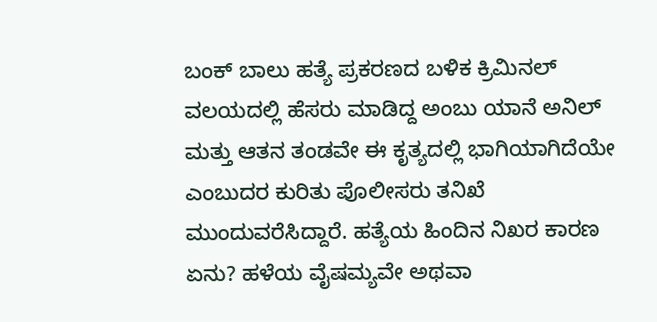ಬಂಕ್ ಬಾಲು ಹತ್ಯೆ ಪ್ರಕರಣದ ಬಳಿಕ ಕ್ರಿಮಿನಲ್ ವಲಯದಲ್ಲಿ ಹೆಸರು ಮಾಡಿದ್ದ ಅಂಬು ಯಾನೆ ಅನಿಲ್ ಮತ್ತು ಆತನ ತಂಡವೇ ಈ ಕೃತ್ಯದಲ್ಲಿ ಭಾಗಿಯಾಗಿದೆಯೇ ಎಂಬುದರ ಕುರಿತು ಪೊಲೀಸರು ತನಿಖೆ ಮುಂದುವರೆಸಿದ್ದಾರೆ. ಹತ್ಯೆಯ ಹಿಂದಿನ ನಿಖರ ಕಾರಣ ಏನು? ಹಳೆಯ ವೈಷಮ್ಯವೇ ಅಥವಾ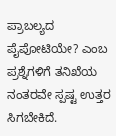ಪ್ರಾಬಲ್ಯದ ಪೈಪೋಟಿಯೇ? ಎಂಬ ಪ್ರಶ್ನೆಗಳಿಗೆ ತನಿಖೆಯ ನಂತರವೇ ಸ್ಪಷ್ಟ ಉತ್ತರ ಸಿಗಬೇಕಿದೆ.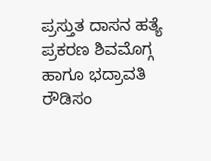ಪ್ರಸ್ತುತ ದಾಸನ ಹತ್ಯೆ ಪ್ರಕರಣ ಶಿವಮೊಗ್ಗ ಹಾಗೂ ಭದ್ರಾವತಿ ರೌಡಿಸಂ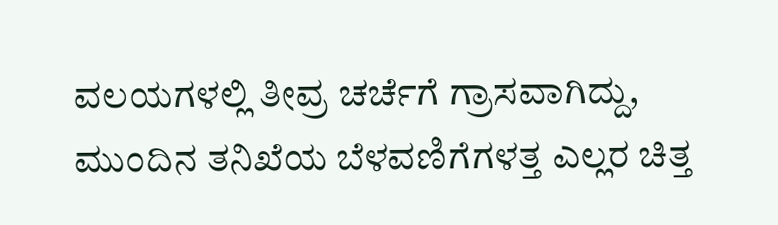ವಲಯಗಳಲ್ಲಿ ತೀವ್ರ ಚರ್ಚೆಗೆ ಗ್ರಾಸವಾಗಿದ್ದು, ಮುಂದಿನ ತನಿಖೆಯ ಬೆಳವಣಿಗೆಗಳತ್ತ ಎಲ್ಲರ ಚಿತ್ತ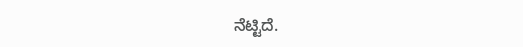ನೆಟ್ಟಿದೆ.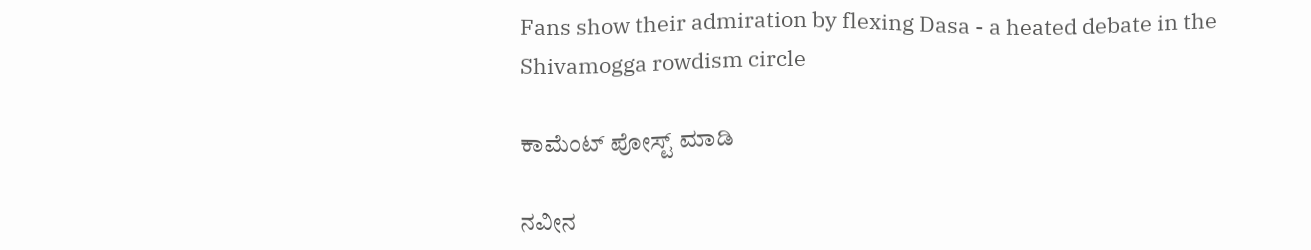Fans show their admiration by flexing Dasa - a heated debate in the Shivamogga rowdism circle

ಕಾಮೆಂಟ್‌‌ ಪೋಸ್ಟ್‌ ಮಾಡಿ

ನವೀನ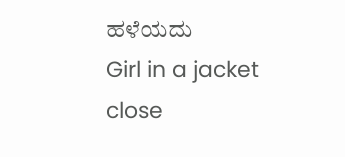ಹಳೆಯದು
Girl in a jacket
close